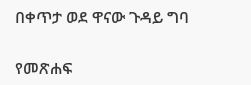በቀጥታ ወደ ዋናው ጉዳይ ግባ

የመጽሐፍ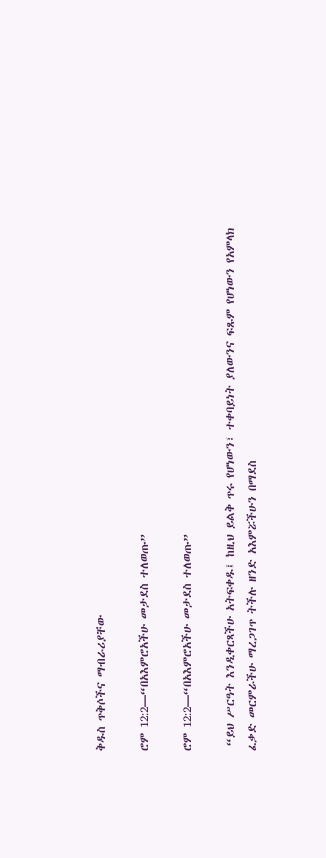ቅዱስ ጥቅሶችና ማብራሪያቸው

ሮም 12:2—“በአእምሮአችሁ መታደስ ተለወጡ”

ሮም 12:2—“በአእምሮአችሁ መታደስ ተለወጡ”

 “ይህ ሥርዓት እንዲቀርጻችሁ አትፍቀዱ፤ ከዚህ ይልቅ ጥሩ የሆነውን፣ ተቀባይነት ያለውንና ፍጹም የሆነውን የአምላክ ፈቃድ መርምራችሁ ማረጋገጥ ትችሉ ዘንድ አእምሯችሁን በማደስ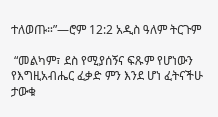ተለወጡ።”—ሮም 12:2 አዲስ ዓለም ትርጉም

 “መልካም፣ ደስ የሚያሰኝና ፍጹም የሆነውን የእግዚአብሔር ፈቃድ ምን እንደ ሆነ ፈትናችሁ ታውቁ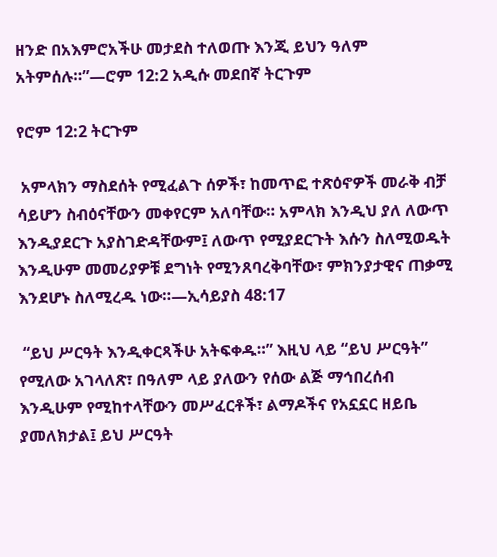ዘንድ በአእምሮአችሁ መታደስ ተለወጡ እንጂ ይህን ዓለም አትምሰሉ።”—ሮም 12:2 አዲሱ መደበኛ ትርጉም

የሮም 12:2 ትርጉም

 አምላክን ማስደሰት የሚፈልጉ ሰዎች፣ ከመጥፎ ተጽዕኖዎች መራቅ ብቻ ሳይሆን ስብዕናቸውን መቀየርም አለባቸው። አምላክ እንዲህ ያለ ለውጥ እንዲያደርጉ አያስገድዳቸውም፤ ለውጥ የሚያደርጉት እሱን ስለሚወዱት እንዲሁም መመሪያዎቹ ደግነት የሚንጸባረቅባቸው፣ ምክንያታዊና ጠቃሚ እንደሆኑ ስለሚረዱ ነው።—ኢሳይያስ 48:17

 “ይህ ሥርዓት እንዲቀርጻችሁ አትፍቀዱ።” እዚህ ላይ “ይህ ሥርዓት” የሚለው አገላለጽ፣ በዓለም ላይ ያለውን የሰው ልጅ ማኅበረሰብ እንዲሁም የሚከተላቸውን መሥፈርቶች፣ ልማዶችና የአኗኗር ዘይቤ ያመለክታል፤ ይህ ሥርዓት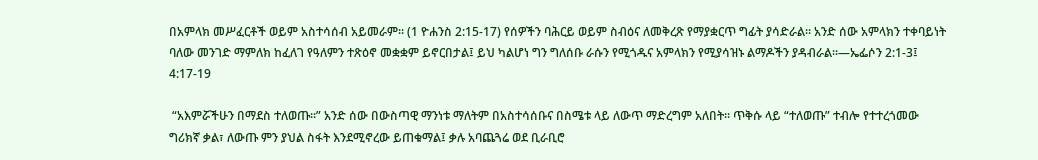በአምላክ መሥፈርቶች ወይም አስተሳሰብ አይመራም። (1 ዮሐንስ 2:15-17) የሰዎችን ባሕርይ ወይም ስብዕና ለመቅረጽ የማያቋርጥ ግፊት ያሳድራል። አንድ ሰው አምላክን ተቀባይነት ባለው መንገድ ማምለክ ከፈለገ የዓለምን ተጽዕኖ መቋቋም ይኖርበታል፤ ይህ ካልሆነ ግን ግለሰቡ ራሱን የሚጎዱና አምላክን የሚያሳዝኑ ልማዶችን ያዳብራል።—ኤፌሶን 2:1-3፤ 4:17-19

 “አእምሯችሁን በማደስ ተለወጡ።” አንድ ሰው በውስጣዊ ማንነቱ ማለትም በአስተሳሰቡና በስሜቱ ላይ ለውጥ ማድረግም አለበት። ጥቅሱ ላይ “ተለወጡ” ተብሎ የተተረጎመው ግሪክኛ ቃል፣ ለውጡ ምን ያህል ስፋት እንደሚኖረው ይጠቁማል፤ ቃሉ አባጨጓሬ ወደ ቢራቢሮ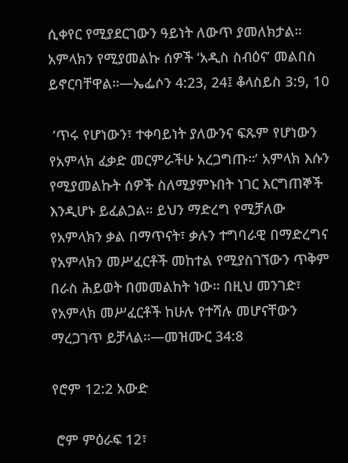ሲቀየር የሚያደርገውን ዓይነት ለውጥ ያመለክታል። አምላክን የሚያመልኩ ሰዎች ‘አዲስ ስብዕና’ መልበስ ይኖርባቸዋል።—ኤፌሶን 4:23, 24፤ ቆላስይስ 3:9, 10

 ‘ጥሩ የሆነውን፣ ተቀባይነት ያለውንና ፍጹም የሆነውን የአምላክ ፈቃድ መርምራችሁ አረጋግጡ።’ አምላክ እሱን የሚያመልኩት ሰዎች ስለሚያምኑበት ነገር እርግጠኞች እንዲሆኑ ይፈልጋል። ይህን ማድረግ የሚቻለው የአምላክን ቃል በማጥናት፣ ቃሉን ተግባራዊ በማድረግና የአምላክን መሥፈርቶች መከተል የሚያስገኘውን ጥቅም በራስ ሕይወት በመመልከት ነው። በዚህ መንገድ፣ የአምላክ መሥፈርቶች ከሁሉ የተሻሉ መሆናቸውን ማረጋገጥ ይቻላል።—መዝሙር 34:8

የሮም 12:2 አውድ

 ሮም ምዕራፍ 12፣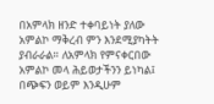በአምላክ ዘንድ ተቀባይነት ያለው አምልኮ ማቅረብ ምን እንደሚያካትት ያብራራል። ለአምላክ የምናቀርበው አምልኮ መላ ሕይወታችንን ይነካል፤ በጭፍን ወይም እንዲሁም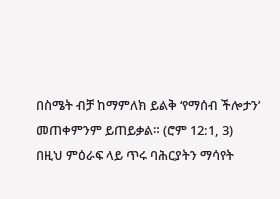በስሜት ብቻ ከማምለክ ይልቅ ‘የማሰብ ችሎታን’ መጠቀምንም ይጠይቃል። (ሮም 12:1, 3) በዚህ ምዕራፍ ላይ ጥሩ ባሕርያትን ማሳየት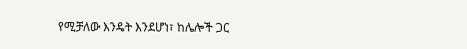የሚቻለው እንዴት እንደሆነ፣ ከሌሎች ጋር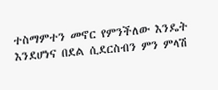ተስማምተን መኖር የምንችለው እንዴት እንደሆነና በደል ሲደርስብን ምን ምላሽ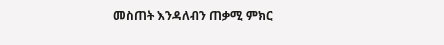መስጠት እንዳለብን ጠቃሚ ምክር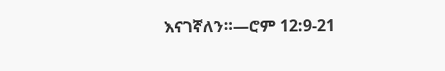እናገኛለን።—ሮም 12:9-21